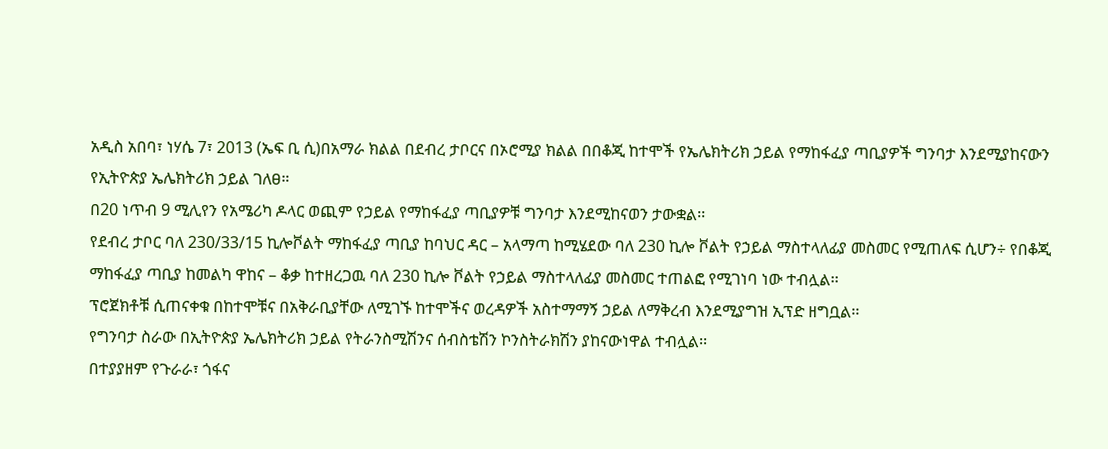አዲስ አበባ፣ ነሃሴ 7፣ 2013 (ኤፍ ቢ ሲ)በአማራ ክልል በደብረ ታቦርና በኦሮሚያ ክልል በበቆጂ ከተሞች የኤሌክትሪክ ኃይል የማከፋፈያ ጣቢያዎች ግንባታ እንደሚያከናውን የኢትዮጵያ ኤሌክትሪክ ኃይል ገለፀ።
በ20 ነጥብ 9 ሚሊየን የአሜሪካ ዶላር ወጪም የኃይል የማከፋፈያ ጣቢያዎቹ ግንባታ እንደሚከናወን ታውቋል፡፡
የደብረ ታቦር ባለ 230/33/15 ኪሎቮልት ማከፋፈያ ጣቢያ ከባህር ዳር – አላማጣ ከሚሄደው ባለ 230 ኪሎ ቮልት የኃይል ማስተላለፊያ መስመር የሚጠለፍ ሲሆን÷ የበቆጂ ማከፋፈያ ጣቢያ ከመልካ ዋከና – ቆቃ ከተዘረጋዉ ባለ 230 ኪሎ ቮልት የኃይል ማስተላለፊያ መስመር ተጠልፎ የሚገነባ ነው ተብሏል፡፡
ፕሮጀክቶቹ ሲጠናቀቁ በከተሞቹና በአቅራቢያቸው ለሚገኙ ከተሞችና ወረዳዎች አስተማማኝ ኃይል ለማቅረብ እንደሚያግዝ ኢፕድ ዘግቧል፡፡
የግንባታ ስራው በኢትዮጵያ ኤሌክትሪክ ኃይል የትራንስሚሽንና ሰብስቴሽን ኮንስትራክሽን ያከናውነዋል ተብሏል፡፡
በተያያዘም የጉራራ፣ ጎፋና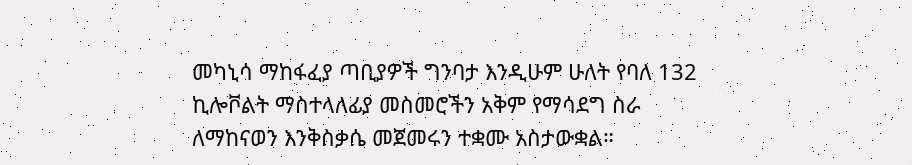መካኒሳ ማከፋፈያ ጣቢያዎች ግንባታ እንዲሁም ሁለት የባለ 132 ኪሎቮልት ማስተላለፊያ መስመሮችን አቅም የማሳደግ ስራ ለማከናወን እንቅስቃሴ መጀመሩን ተቋሙ አስታውቋል።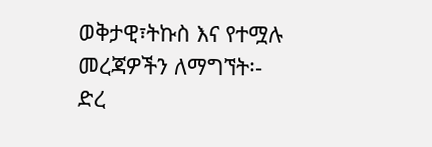ወቅታዊ፣ትኩስ እና የተሟሉ መረጃዎችን ለማግኘት፡-
ድረ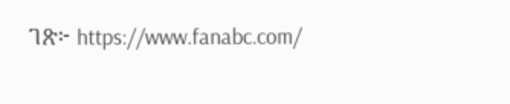ገጽ፦ https://www.fanabc.com/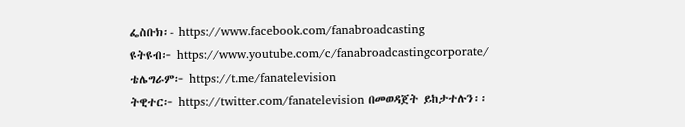ፌስቡክ፡- https://www.facebook.com/fanabroadcasting
ዩትዩብ፦ https://www.youtube.com/c/fanabroadcastingcorporate/
ቴሌግራም፦ https://t.me/fanatelevision
ትዊተር፦ https://twitter.com/fanatelevision በመወዳጀት ይከታተሉን፡፡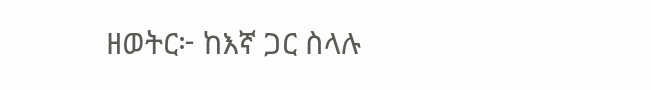ዘወትር፦ ከእኛ ጋር ስላሉ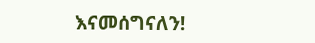እናመሰግናለን!